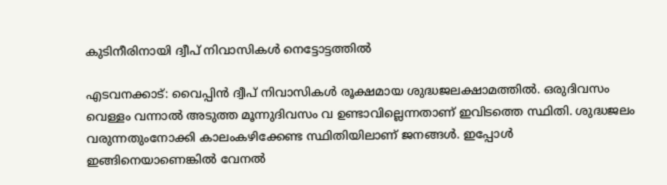കുടിനീരിനായി ദ്വീപ് നിവാസികൾ നെട്ടോട്ടത്തിൽ

എടവനക്കാട്: വൈപ്പിൻ ദ്വീപ് നിവാസികൾ രൂക്ഷമായ ശുദ്ധജലക്ഷാമത്തിൽ. ഒരുദിവസം വെള്ളം വന്നാൽ അടുത്ത മൂന്നുദിവസം വ ഉണ്ടാവില്ലെന്നതാണ് ഇവിടത്തെ സ്ഥിതി. ശുദ്ധജലം വരുന്നതുംനോക്കി കാലംകഴിക്കേണ്ട സ്ഥിതിയിലാണ് ജനങ്ങൾ. ഇപ്പോൾ ഇങ്ങിനെയാണെങ്കിൽ വേനൽ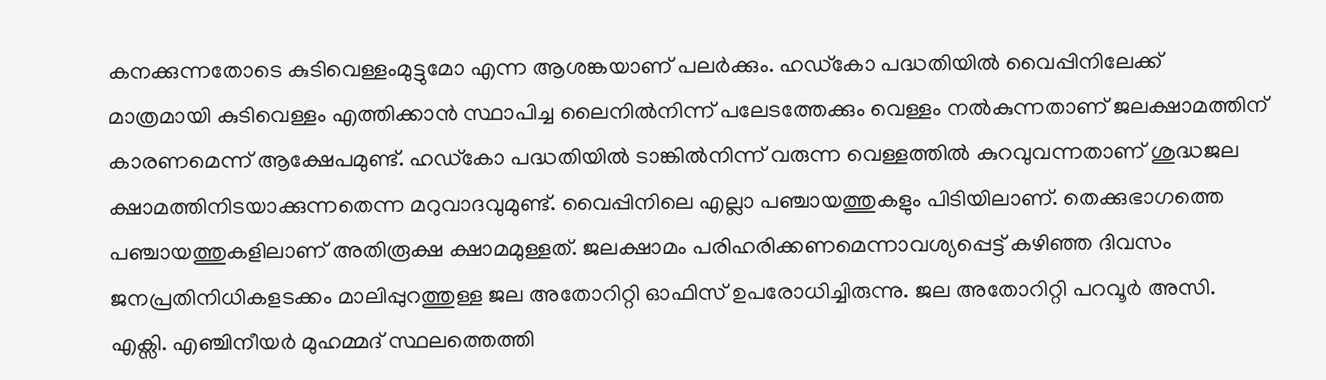കനക്കുന്നതോടെ കുടിവെള്ളംമുട്ടുമോ എന്ന ആശങ്കയാണ് പലർക്കും. ഹഡ്കോ പദ്ധതിയിൽ വൈപ്പിനിലേക്ക് മാത്രമായി കുടിവെള്ളം എത്തിക്കാൻ സ്ഥാപിച്ച ലൈനിൽനിന്ന് പലേടത്തേക്കും വെള്ളം നൽകുന്നതാണ് ജലക്ഷാമത്തിന് കാരണമെന്ന് ആക്ഷേപമുണ്ട്. ഹഡ്കോ പദ്ധതിയിൽ ടാങ്കിൽനിന്ന് വരുന്ന വെള്ളത്തിൽ കുറവുവന്നതാണ് ശുദ്ധജല ക്ഷാമത്തിനിടയാക്കുന്നതെന്ന മറുവാദവുമുണ്ട്. വൈപ്പിനിലെ എല്ലാ പഞ്ചായത്തുകളും പിടിയിലാണ്. തെക്കുഭാഗത്തെ പഞ്ചായത്തുകളിലാണ് അതിരൂക്ഷ ക്ഷാമമുള്ളത്. ജലക്ഷാമം പരിഹരിക്കണമെന്നാവശ്യപ്പെട്ട് കഴിഞ്ഞ ദിവസം ജനപ്രതിനിധികളടക്കം മാലിപ്പുറത്തുള്ള ജല അതോറിറ്റി ഓഫിസ് ഉപരോധിച്ചിരുന്നു. ജല അതോറിറ്റി പറവൂർ അസി. എക്സി. എഞ്ചിനീയർ മുഹമ്മദ് സ്ഥലത്തെത്തി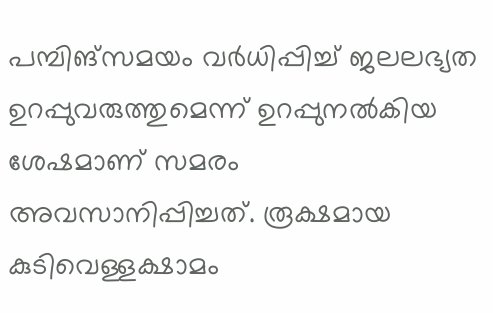പമ്പിങ്സമയം വർധിപ്പിച്ച് ജലലഭ്യത ഉറപ്പുവരുത്തുമെന്ന് ഉറപ്പുനൽകിയ ശേഷമാണ് സമരം അവസാനിപ്പിച്ചത്. രൂക്ഷമായ കുടിവെള്ളക്ഷാമം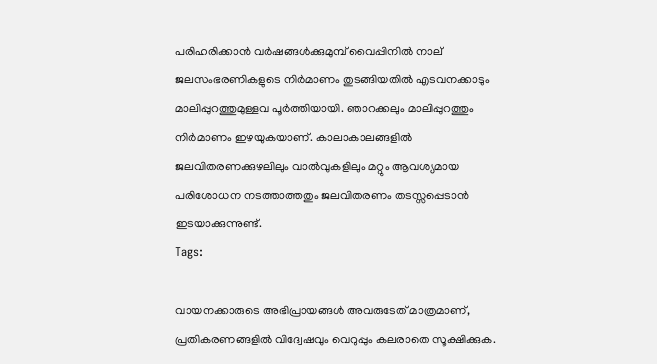പരിഹരിക്കാൻ വർഷങ്ങൾക്കുമുമ്പ് വൈപ്പിനിൽ നാല് ജലസംഭരണികളുടെ നിർമാണം തുടങ്ങിയതിൽ എടവനക്കാടും മാലിപ്പുറത്തുമുള്ളവ പൂർത്തിയായി. ഞാറക്കലും മാലിപ്പുറത്തും നിർമാണം ഇഴയുകയാണ്. കാലാകാലങ്ങളിൽ ജലവിതരണക്കുഴലിലും വാൽവുകളിലും മറ്റും ആവശ്യമായ പരിശോധന നടത്താത്തതും ജലവിതരണം തടസ്സപ്പെടാൻ ഇടയാക്കുന്നുണ്ട്.
Tags:

വായനക്കാരുടെ അഭിപ്രായങ്ങള്‍ അവരുടേത് മാത്രമാണ്, പ്രതികരണങ്ങളിൽ വിദ്വേഷവും വെറുപ്പും കലരാതെ സൂക്ഷിക്കുക.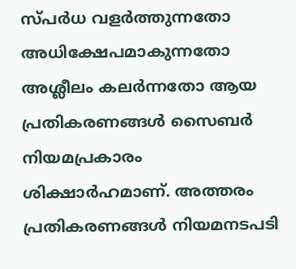സ്പർധ വളർത്തുന്നതോ അധിക്ഷേപമാകുന്നതോ അശ്ലീലം കലർന്നതോ ആയ പ്രതികരണങ്ങൾ സൈബർ നിയമപ്രകാരം ശിക്ഷാർഹമാണ്. അത്തരം പ്രതികരണങ്ങൾ നിയമനടപടി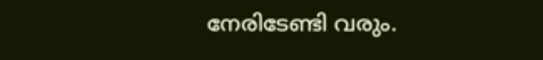നേരിടേണ്ടി വരും.